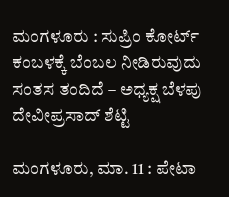ಮಂಗಳೂರು : ಸುಪ್ರಿಂ ಕೋರ್ಟ್ ಕಂಬಳಕ್ಕೆ ಬೆಂಬಲ ನೀಡಿರುವುದು ಸಂತಸ ತಂದಿದೆ – ಅಧ್ಯಕ್ಷ ಬೆಳಪು ದೇವೀಪ್ರಸಾದ್‌ ಶೆಟ್ಟಿ

ಮಂಗಳೂರು, ಮಾ. 11 : ಪೇಟಾ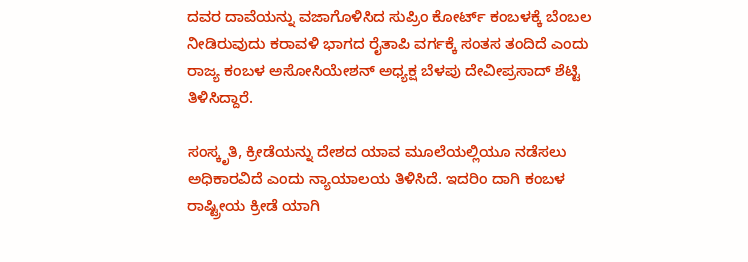ದವರ ದಾವೆಯನ್ನು ವಜಾಗೊಳಿಸಿದ ಸುಪ್ರಿಂ ಕೋರ್ಟ್ ಕಂಬಳಕ್ಕೆ ಬೆಂಬಲ ನೀಡಿರುವುದು ಕರಾವಳಿ ಭಾಗದ ರೈತಾಪಿ ವರ್ಗಕ್ಕೆ ಸಂತಸ ತಂದಿದೆ ಎಂದು ರಾಜ್ಯ ಕಂಬಳ ಅಸೋಸಿಯೇಶನ್‌ ಅಧ್ಯಕ್ಷ ಬೆಳಪು ದೇವೀಪ್ರಸಾದ್‌ ಶೆಟ್ಟಿ ತಿಳಿಸಿದ್ದಾರೆ.

ಸಂಸ್ಕೃತಿ, ಕ್ರೀಡೆಯನ್ನು ದೇಶದ ಯಾವ ಮೂಲೆಯಲ್ಲಿಯೂ ನಡೆಸಲು ಅಧಿಕಾರವಿದೆ ಎಂದು ನ್ಯಾಯಾಲಯ ತಿಳಿಸಿದೆ. ಇದರಿಂ ದಾಗಿ ಕಂಬಳ ರಾಷ್ಟ್ರೀಯ ಕ್ರೀಡೆ ಯಾಗಿ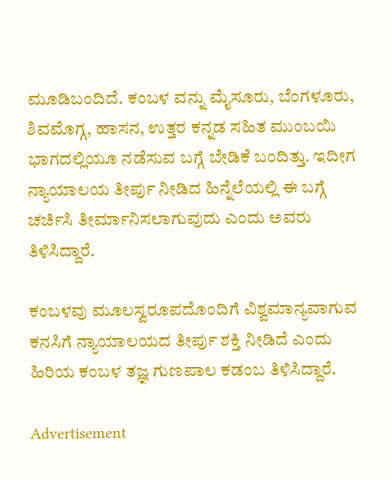ಮೂಡಿಬಂದಿದೆ. ಕಂಬಳ ವನ್ನು ಮೈಸೂರು, ಬೆಂಗಳೂರು, ಶಿವಮೊಗ್ಗ, ಹಾಸನ, ಉತ್ತರ ಕನ್ನಡ ಸಹಿತ ಮುಂಬಯಿ ಭಾಗದಲ್ಲಿಯೂ ನಡೆಸುವ ಬಗ್ಗೆ ಬೇಡಿಕೆ ಬಂದಿತ್ತು. ಇದೀಗ ನ್ಯಾಯಾಲಯ ತೀರ್ಪು ನೀಡಿದ ಹಿನ್ನೆಲೆಯಲ್ಲಿ ಈ ಬಗ್ಗೆ ಚರ್ಚಿಸಿ ತೀರ್ಮಾನಿಸಲಾಗುವುದು ಎಂದು ಅವರು ತಿಳಿಸಿದ್ದಾರೆ.

ಕಂಬಳವು ಮೂಲಸ್ವರೂಪದೊಂದಿಗೆ ವಿಶ್ವಮಾನ್ಯವಾಗುವ ಕನಸಿಗೆ ನ್ಯಾಯಾಲಯದ ತೀರ್ಪು ಶಕ್ತಿ ನೀಡಿದೆ ಎಂದು ಹಿರಿಯ ಕಂಬಳ ತಜ್ಞ ಗುಣಪಾಲ ಕಡಂಬ ತಿಳಿಸಿದ್ದಾರೆ.

Advertisement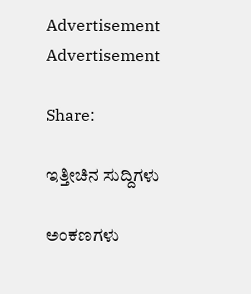Advertisement
Advertisement

Share:

ಇತ್ತೀಚಿನ ಸುದ್ದಿಗಳು

ಅಂಕಣಗಳು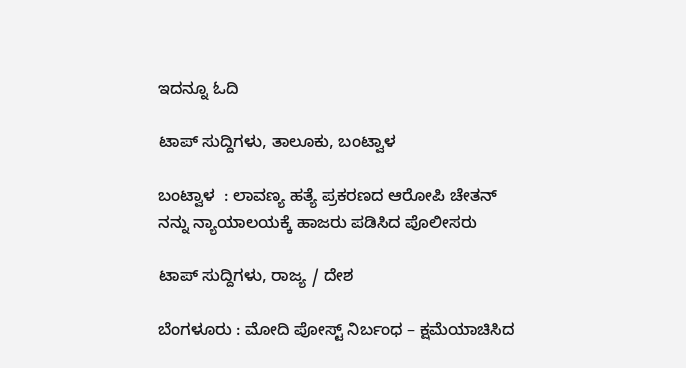ಇದನ್ನೂ ಓದಿ

ಟಾಪ್ ಸುದ್ದಿಗಳು, ತಾಲೂಕು, ಬಂಟ್ವಾಳ

ಬಂಟ್ವಾಳ  : ಲಾವಣ್ಯ ಹತ್ಯೆ ಪ್ರಕರಣದ ಆರೋಪಿ ಚೇತನ್ ನನ್ನು ನ್ಯಾಯಾಲಯಕ್ಕೆ ಹಾಜರು ಪಡಿಸಿದ ಪೊಲೀಸರು

ಟಾಪ್ ಸುದ್ದಿಗಳು, ರಾಜ್ಯ / ದೇಶ

ಬೆಂಗಳೂರು : ಮೋದಿ ಪೋಸ್ಟ್ ನಿರ್ಬಂಧ – ಕ್ಷಮೆಯಾಚಿಸಿದ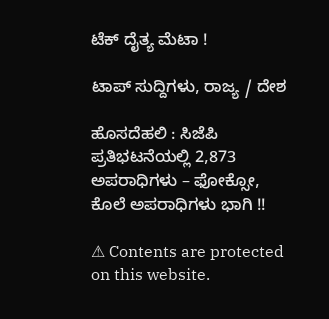ಟೆಕ್‌ ದೈತ್ಯ ಮೆಟಾ !

ಟಾಪ್ ಸುದ್ದಿಗಳು, ರಾಜ್ಯ / ದೇಶ

ಹೊಸದೆಹಲಿ : ಸಿಜೆಪಿ ಪ್ರತಿಭಟನೆಯಲ್ಲಿ 2,873 ಅಪರಾಧಿಗಳು – ಫೋಕ್ಸೋ, ಕೊಲೆ ಅಪರಾಧಿಗಳು ಭಾಗಿ !!

⚠ Contents are protected on this website.